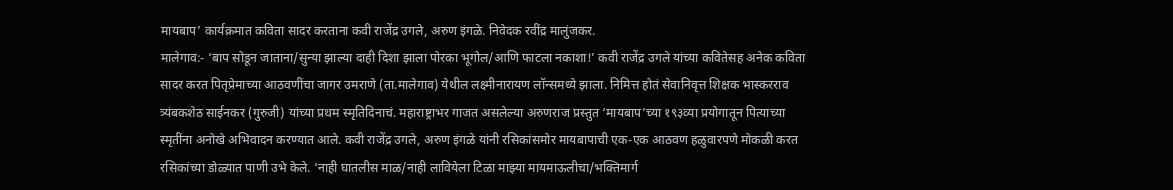मायबाप’ कार्यक्रमात कविता सादर करताना कवी राजेंद्र उगले, अरुण इंगळे. निवेदक रवींद्र मालुंजकर.
मालेगाव:- ‘बाप सोडून जाताना/सुन्या झाल्या दाही दिशा झाला पोरका भूगोल/आणि फाटला नकाशा!’ कवी राजेंद्र उगले यांच्या कवितेसह अनेक कविता सादर करत पितृप्रेमाच्या आठवणींचा जागर उमराणे (ता.मालेगाव) येथील लक्ष्मीनारायण लॉन्समध्ये झाला. निमित्त होतं सेवानिवृत्त शिक्षक भास्करराव त्र्यंबकशेठ साईनकर (गुरुजी) यांच्या प्रथम स्मृतिदिनाचं. महाराष्ट्राभर गाजत असलेल्या अरुणराज प्रस्तुत ‘मायबाप’च्या १९३व्या प्रयोगातून पित्याच्या स्मृतींना अनोखे अभिवादन करण्यात आले. कवी राजेंद्र उगले, अरुण इंगळे यांनी रसिकांसमोर मायबापाची एक-एक आठवण हळुवारपणे मोकळी करत रसिकांच्या डोळ्यात पाणी उभे केले. ‘नाही घातलीस माळ/नाही लावियेला टिळा माझ्या मायमाऊलीचा/भक्तिमार्ग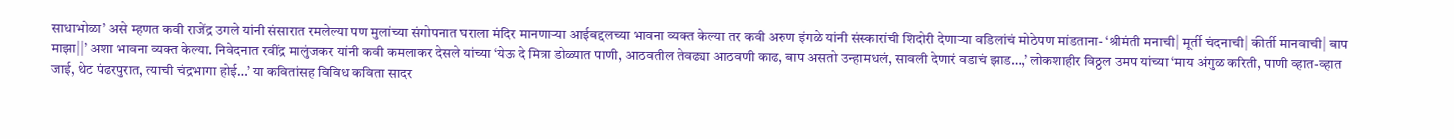साधाभोळा’ असे म्हणत कवी राजेंद्र उगले यांनी संसारात रमलेल्या पण मुलांच्या संगोपनात घराला मंदिर मानणाऱ्या आईबद्दलच्या भावना व्यक्त केल्या तर कवी अरुण इंगळे यांनी संस्कारांची शिदोरी देणाऱ्या वडिलांचं मोठेपण मांडताना- ‘श्रीमंती मनाची| मूर्ती चंदनाची| कीर्ती मानवाची| बाप माझा||’ अशा भावना व्यक्त केल्या. निवेदनात रवींद्र मालुंजकर यांनी कवी कमलाकर देसले यांच्या ‘येऊ दे मित्रा डोळ्यात पाणी, आठवतील तेवढ्या आठवणी काढ, बाप असतो उन्हामधलं, सावली देणारं वडाचं झाड…,’ लोकशाहीर विठ्ठल उमप यांच्या ‘माय अंगुळ करिती, पाणी व्हात-व्हात जाई, थेट पंढरपुरात, त्याची चंद्रभागा होई…’ या कवितांसह विविध कविता सादर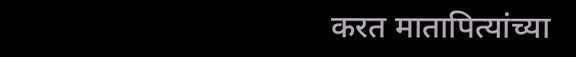करत मातापित्यांच्या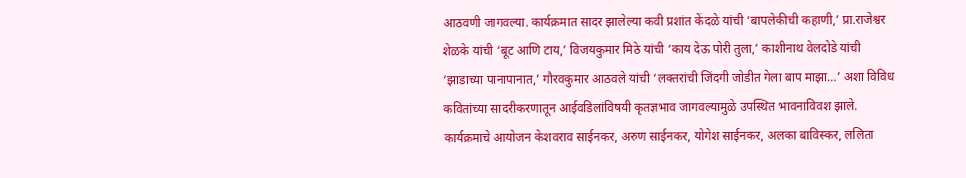आठवणी जागवल्या. कार्यक्रमात सादर झालेल्या कवी प्रशांत केंदळे यांची ‘बापलेकीची कहाणी,’ प्रा.राजेश्वर शेळके यांची ‘बूट आणि टाय,’ विजयकुमार मिठे यांची ‘काय देऊ पोरी तुला,’ काशीनाथ वेलदोडे यांची ‘झाडाच्या पानापानात,’ गौरवकुमार आठवले यांची ‘लक्तरांची जिंदगी जोडीत गेला बाप माझा…’ अशा विविध कवितांच्या सादरीकरणातून आईवडिलांविषयी कृतज्ञभाव जागवल्यामुळे उपस्थित भावनाविवश झाले. कार्यक्रमाचे आयोजन केशवराव साईनकर, अरुण साईनकर, योगेश साईनकर, अलका बाविस्कर, ललिता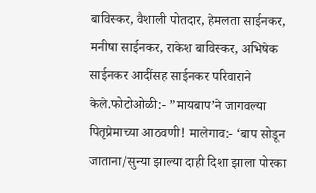बाविस्कर, वैशाली पोतदार, हेमलता साईनकर, मनीषा साईनकर, राकेश बाविस्कर, अभिषेक साईनकर आदींसह साईनकर परिवाराने केले.फोटोओळी:- ”मायबाप’ने जागवल्या पितृप्रेमाच्या आठवणी! मालेगाव:- ‘बाप सोडून जाताना/सुन्या झाल्या दाही दिशा झाला पोरका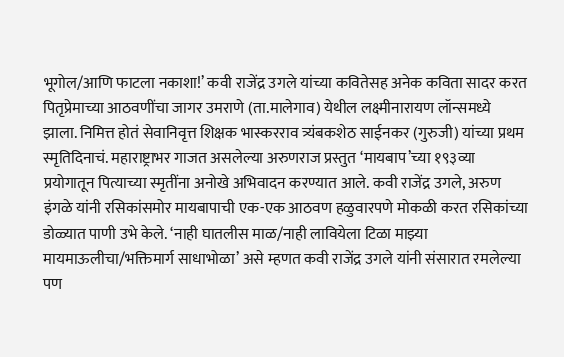भूगोल/आणि फाटला नकाशा!’ कवी राजेंद्र उगले यांच्या कवितेसह अनेक कविता सादर करत पितृप्रेमाच्या आठवणींचा जागर उमराणे (ता.मालेगाव) येथील लक्ष्मीनारायण लॉन्समध्ये झाला. निमित्त होतं सेवानिवृत्त शिक्षक भास्करराव त्र्यंबकशेठ साईनकर (गुरुजी) यांच्या प्रथम स्मृतिदिनाचं. महाराष्ट्राभर गाजत असलेल्या अरुणराज प्रस्तुत ‘मायबाप’च्या १९३व्या प्रयोगातून पित्याच्या स्मृतींना अनोखे अभिवादन करण्यात आले. कवी राजेंद्र उगले, अरुण इंगळे यांनी रसिकांसमोर मायबापाची एक-एक आठवण हळुवारपणे मोकळी करत रसिकांच्या डोळ्यात पाणी उभे केले. ‘नाही घातलीस माळ/नाही लावियेला टिळा माझ्या मायमाऊलीचा/भक्तिमार्ग साधाभोळा’ असे म्हणत कवी राजेंद्र उगले यांनी संसारात रमलेल्या पण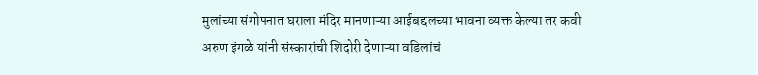मुलांच्या संगोपनात घराला मंदिर मानणाऱ्या आईबद्दलच्या भावना व्यक्त केल्या तर कवी अरुण इंगळे यांनी संस्कारांची शिदोरी देणाऱ्या वडिलांचं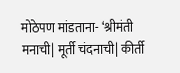मोठेपण मांडताना- ‘श्रीमंती मनाची| मूर्ती चंदनाची| कीर्ती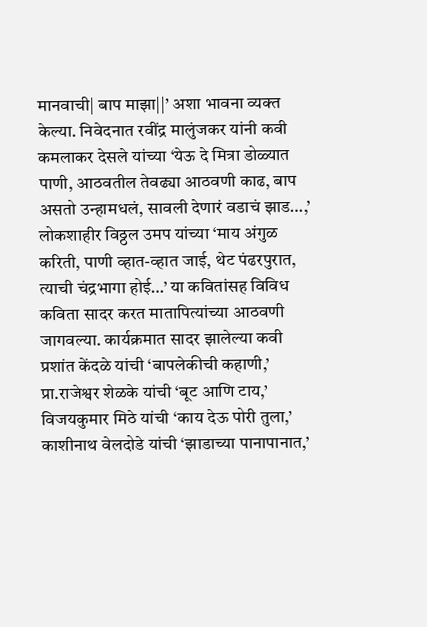मानवाची| बाप माझा||’ अशा भावना व्यक्त केल्या. निवेदनात रवींद्र मालुंजकर यांनी कवी कमलाकर देसले यांच्या ‘येऊ दे मित्रा डोळ्यात पाणी, आठवतील तेवढ्या आठवणी काढ, बाप असतो उन्हामधलं, सावली देणारं वडाचं झाड…,’ लोकशाहीर विठ्ठल उमप यांच्या ‘माय अंगुळ करिती, पाणी व्हात-व्हात जाई, थेट पंढरपुरात, त्याची चंद्रभागा होई…’ या कवितांसह विविध कविता सादर करत मातापित्यांच्या आठवणी जागवल्या. कार्यक्रमात सादर झालेल्या कवी प्रशांत केंदळे यांची ‘बापलेकीची कहाणी,’ प्रा.राजेश्वर शेळके यांची ‘बूट आणि टाय,’ विजयकुमार मिठे यांची ‘काय देऊ पोरी तुला,’ काशीनाथ वेलदोडे यांची ‘झाडाच्या पानापानात,’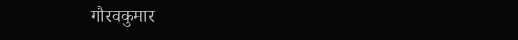गौरवकुमार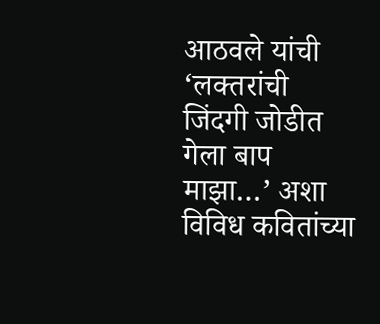आठवले यांची ‘लक्तरांची जिंदगी जोडीत गेला बाप माझा…’ अशा विविध कवितांच्या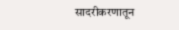सादरीकरणातून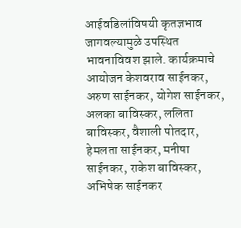आईवडिलांविषयी कृतज्ञभाव जागवल्यामुळे उपस्थित भावनाविवश झाले. कार्यक्रमाचे आयोजन केशवराव साईनकर, अरुण साईनकर, योगेश साईनकर, अलका बाविस्कर, ललिता बाविस्कर, वैशाली पोतदार, हेमलता साईनकर, मनीषा साईनकर, राकेश बाविस्कर, अभिषेक साईनकर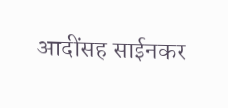आदींसह साईनकर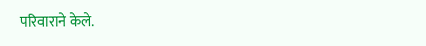परिवाराने केले.